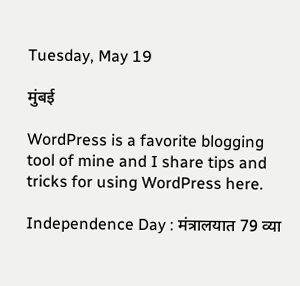Tuesday, May 19

मुंबई

WordPress is a favorite blogging tool of mine and I share tips and tricks for using WordPress here.

Independence Day : मंत्रालयात 79 व्या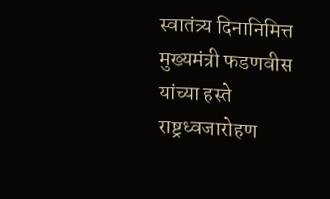स्वातंत्र्य दिनानिमित्त मुख्यमंत्री फडणवीस यांच्या हस्ते राष्ट्रध्वजारोहण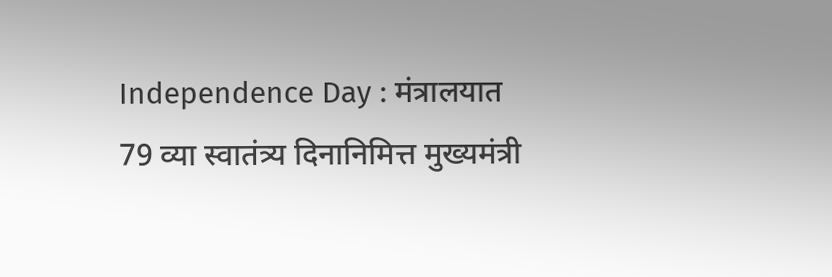Independence Day : मंत्रालयात 79 व्या स्वातंत्र्य दिनानिमित्त मुख्यमंत्री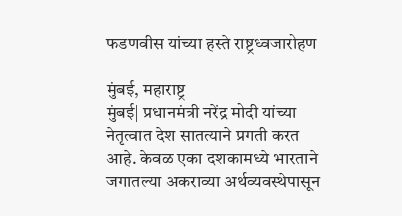फडणवीस यांच्या हस्ते राष्ट्रध्वजारोहण

मुंबई, महाराष्ट्र
मुंबई| प्रधानमंत्री नरेंद्र मोदी यांच्या नेतृत्वात देश सातत्याने प्रगती करत आहे. केवळ एका दशकामध्ये भारताने जगातल्या अकराव्या अर्थव्यवस्थेपासून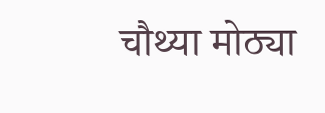चौथ्या मोठ्या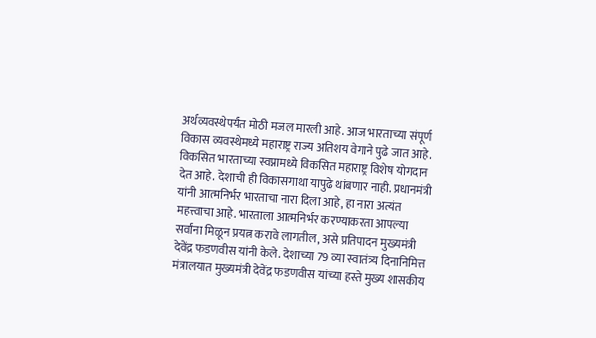अर्थव्यवस्थेपर्यंत मोठी मजल मारली आहे. आज भारताच्या संपूर्ण विकास व्यवस्थेमध्ये महाराष्ट्र राज्य अतिशय वेगाने पुढे जात आहे. विकसित भारताच्या स्वप्नामध्ये विकसित महाराष्ट्र विशेष योगदान देत आहे. देशाची ही विकासगाथा यापुढे थांबणार नाही. प्रधानमंत्री यांनी आत्मनिर्भर भारताचा नारा दिला आहे, हा नारा अत्यंत महत्त्वाचा आहे. भारताला आत्मनिर्भर करण्याकरता आपल्या सर्वांना मिळून प्रयत्न करावे लागतील, असे प्रतिपादन मुख्यमंत्री देवेंद्र फडणवीस यांनी केले. देशाच्या 79 व्या स्वातंत्र्य दिनानिमित्त मंत्रालयात मुख्यमंत्री देवेंद्र फडणवीस यांच्या हस्ते मुख्य शासकीय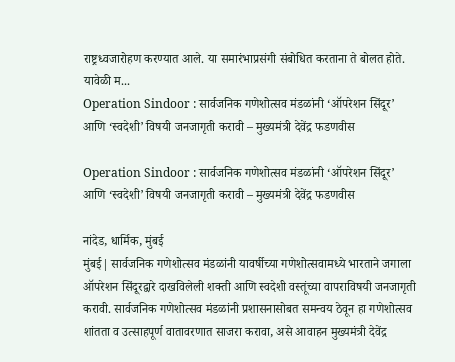राष्ट्रध्वजारोहण करण्यात आले. या समारंभाप्रसंगी संबोधित करताना ते बोलत होते. यावेळी म...
Operation Sindoor : सार्वजनिक गणेशोत्सव मंडळांनी ‘ऑपरेशन सिंदूर’ आणि ‘स्वदेशी’ विषयी जनजागृती करावी – मुख्यमंत्री देवेंद्र फडणवीस

Operation Sindoor : सार्वजनिक गणेशोत्सव मंडळांनी ‘ऑपरेशन सिंदूर’ आणि ‘स्वदेशी’ विषयी जनजागृती करावी – मुख्यमंत्री देवेंद्र फडणवीस

नांदेड, धार्मिक, मुंबई
मुंबई| सार्वजनिक गणेशोत्सव मंडळांनी यावर्षीच्या गणेशोत्सवामध्ये भारताने जगाला ऑपरेशन सिंदूरद्वारे दाखविलेली शक्ती आणि स्वदेशी वस्तूंच्या वापराविषयी जनजागृती करावी. सार्वजनिक गणेशोत्सव मंडळांनी प्रशासनासोबत समन्वय ठेवून हा गणेशोत्सव शांतता व उत्साहपूर्ण वातावरणात साजरा करावा, असे आवाहन मुख्यमंत्री देवेंद्र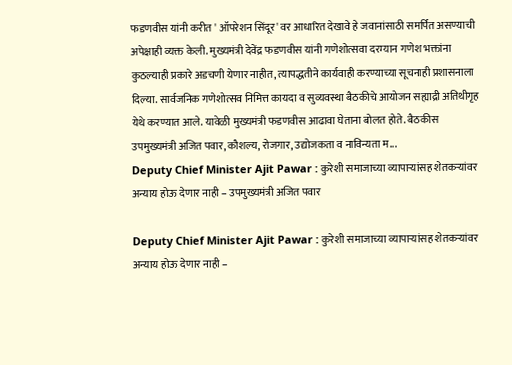फडणवीस यांनी करीत ' ऑपरेशन सिंदूर' वर आधारित देखावे हे जवानांसाठी समर्पित असण्याची अपेक्षाही व्यक्त केली. मुख्यमंत्री देवेंद्र फडणवीस यांनी गणेशोत्सवा दरम्यान गणेश भक्तांना कुठल्याही प्रकारे अडचणी येणार नाहीत, त्यापद्धतीने कार्यवाही करण्याच्या सूचनाही प्रशासनाला दिल्या. सार्वजनिक गणेशोत्सव निमित्त कायदा व सुव्यवस्था बैठकीचे आयोजन सह्याद्री अतिथीगृह येथे करण्यात आले. यावेळी मुख्यमंत्री फडणवीस आढावा घेताना बोलत होते. बैठकीस उपमुख्यमंत्री अजित पवार, कौशल्य, रोजगार, उद्योजकता व नाविन्यता म...
Deputy Chief Minister Ajit Pawar : कुरेशी समाजाच्या व्यापाऱ्यांसह शेतकऱ्यांवर अन्याय होऊ देणार नाही – उपमुख्यमंत्री अजित पवार

Deputy Chief Minister Ajit Pawar : कुरेशी समाजाच्या व्यापाऱ्यांसह शेतकऱ्यांवर अन्याय होऊ देणार नाही –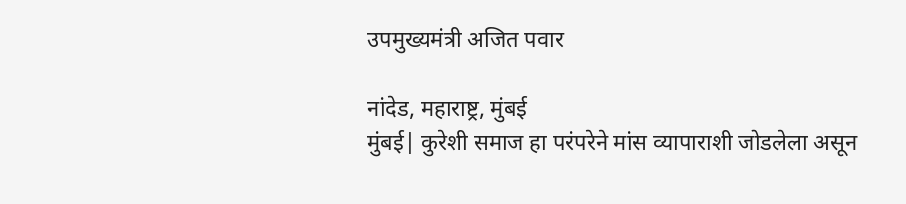उपमुख्यमंत्री अजित पवार

नांदेड, महाराष्ट्र, मुंबई
मुंबई| कुरेशी समाज हा परंपरेने मांस व्यापाराशी जोडलेला असून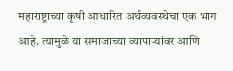महाराष्ट्राच्या कृषी आधारित अर्थव्यवस्थेचा एक भाग आहे. त्यामुळे या समाजाच्या व्यापाऱ्यांवर आणि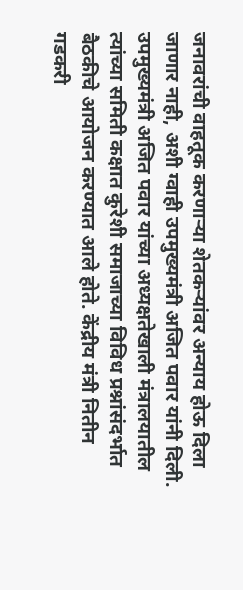जनावरांची वाहतूक करणाऱ्या शेतकऱ्यांवर अन्याय होऊ दिला जाणार नाही, अशी ग्वाही उपमुख्यमंत्री अजित पवार यांनी दिली. उपमुख्यमंत्री अजित पवार यांच्या अध्यक्षतेखाली मंत्रालयातील त्यांच्या समिती कक्षात कुरेशी समाजाच्या विविध प्रश्नांसंदर्भात बैठकीचे आयोजन करण्यात आले होते. केंद्रीय मंत्री नितीन गडकरी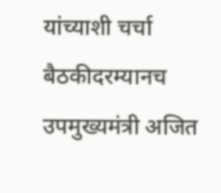यांच्याशी चर्चा बैठकीदरम्यानच उपमुख्यमंत्री अजित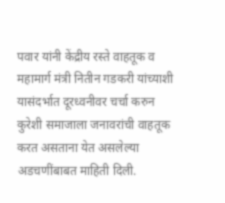पवार यांनी केंद्रीय रस्ते वाहतूक व महामार्ग मंत्री नितीन गडकरी यांच्याशी यासंदर्भात दूरध्वनीवर चर्चा करुन कुरेशी समाजाला जनावरांची वाहतूक करत असताना येत असलेल्या अडचणींबाबत माहिती दिली.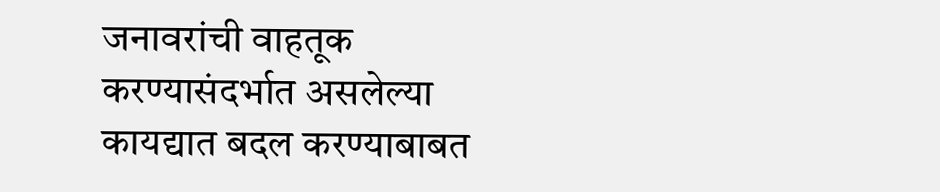जनावरांची वाहतूक करण्यासंदर्भात असलेल्या कायद्यात बदल करण्याबाबत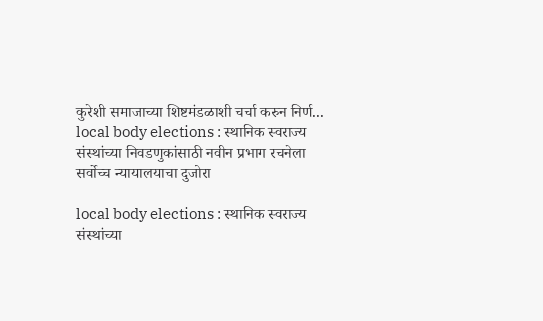कुरेशी समाजाच्या शिष्टमंडळाशी चर्चा करुन निर्ण...
local body elections : स्थानिक स्वराज्य संस्थांच्या निवडणुकांसाठी नवीन प्रभाग रचनेला सर्वोच्च न्यायालयाचा दुजोरा

local body elections : स्थानिक स्वराज्य संस्थांच्या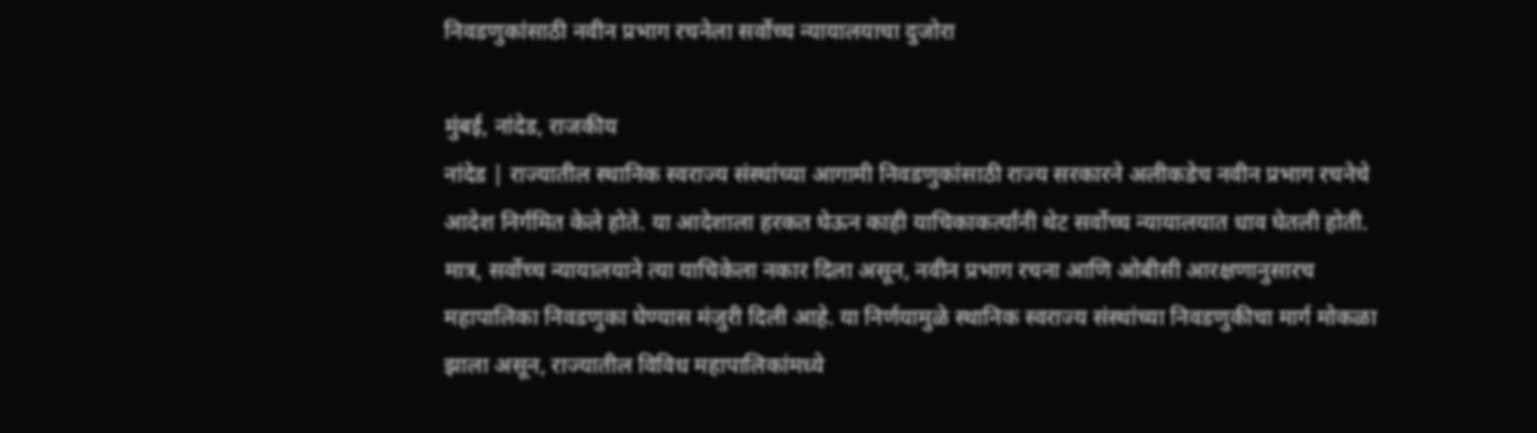निवडणुकांसाठी नवीन प्रभाग रचनेला सर्वोच्च न्यायालयाचा दुजोरा

मुंबई, नांदेड, राजकीय
नांदेड | राज्यातील स्थानिक स्वराज्य संस्थांच्या आगामी निवडणुकांसाठी राज्य सरकारने अलीकडेच नवीन प्रभाग रचनेचे आदेश निर्गमित केले होते. या आदेशाला हरकत घेऊन काही याचिकाकर्त्यांनी थेट सर्वोच्च न्यायालयात धाव घेतली होती. मात्र, सर्वोच्च न्यायालयाने त्या याचिकेला नकार दिला असून, नवीन प्रभाग रचना आणि ओबीसी आरक्षणानुसारच महापालिका निवडणुका घेण्यास मंजुरी दिली आहे. या निर्णयामुळे स्थानिक स्वराज्य संस्थांच्या निवडणुकीचा मार्ग मोकळा झाला असून, राज्यातील विविध महापालिकांमध्ये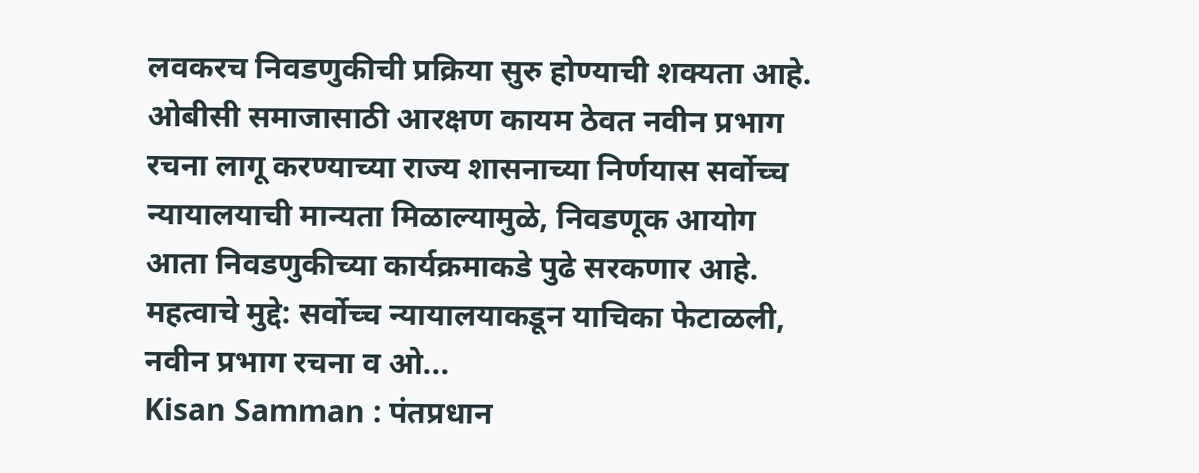लवकरच निवडणुकीची प्रक्रिया सुरु होण्याची शक्यता आहे. ओबीसी समाजासाठी आरक्षण कायम ठेवत नवीन प्रभाग रचना लागू करण्याच्या राज्य शासनाच्या निर्णयास सर्वोच्च न्यायालयाची मान्यता मिळाल्यामुळे, निवडणूक आयोग आता निवडणुकीच्या कार्यक्रमाकडे पुढे सरकणार आहे. महत्वाचे मुद्दे: सर्वोच्च न्यायालयाकडून याचिका फेटाळली, नवीन प्रभाग रचना व ओ...
Kisan Samman : पंतप्रधान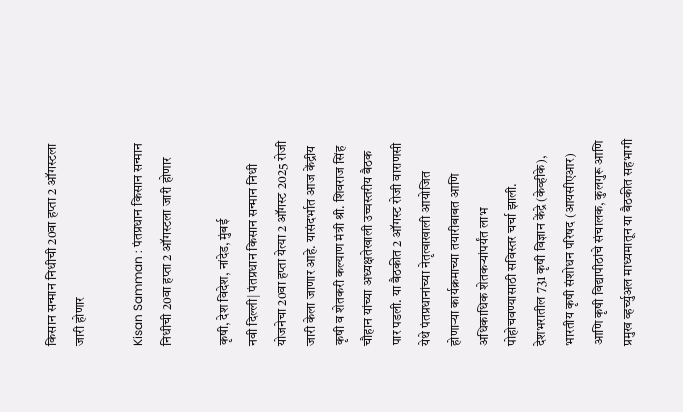किसान सन्मान निधीची 20वा हप्ता 2 ऑगस्टला जारी होणार

Kisan Samman : पंतप्रधान किसान सन्मान निधीची 20वा हप्ता 2 ऑगस्टला जारी होणार

कृषी, देश विदेश, नांदेड, मुंबई
नवी दिल्ली| पंतप्रधान किसान सन्मान निधी योजनेचा 20वा हप्ता येत्या 2 ऑगस्ट 2025 रोजी जारी केला जाणार आहे. यासंदर्भात आज केंद्रीय कृषी व शेतकरी कल्याण मंत्री श्री. शिवराज सिंह चौहान यांच्या अध्यक्षतेखाली उच्चस्तरीय बैठक पार पडली. या बैठकीत 2 ऑगस्ट रोजी वाराणसी येथे पंतप्रधानांच्या नेतृत्वाखाली आयोजित होणाऱ्या कार्यक्रमाच्या तयारीबाबत आणि अधिकाधिक शेतकऱ्यांपर्यंत लाभ पोहोचवण्यासाठी सविस्तर चर्चा झाली. देशभरातील 731 कृषी विज्ञान केंद्रे (केव्हीके), भारतीय कृषी संशोधन परिषद (आयसीएआर) आणि कृषी विद्यापीठांचे संचालक, कुलगुरू आणि प्रमुख व्हर्च्युअल माध्यमातून या बैठकीत सहभागी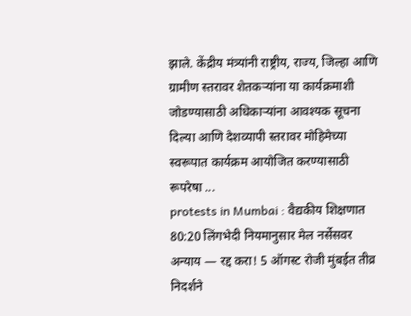झाले. केंद्रीय मंत्र्यांनी राष्ट्रीय, राज्य, जिल्हा आणि ग्रामीण स्तरावर शेतकऱ्यांना या कार्यक्रमाशी जोडण्यासाठी अधिकाऱ्यांना आवश्यक सूचना दिल्या आणि देशव्यापी स्तरावर मोहिमेच्या स्वरूपात कार्यक्रम आयोजित करण्यासाठी रूपरेषा ...
protests in Mumbai : वैद्यकीय शिक्षणात 80:20 लिंगभेदी नियमानुसार मेल नर्सेसवर अन्याय — रद्द करा! 5 ऑगस्ट रोजी मुंबईत तीव्र निदर्शने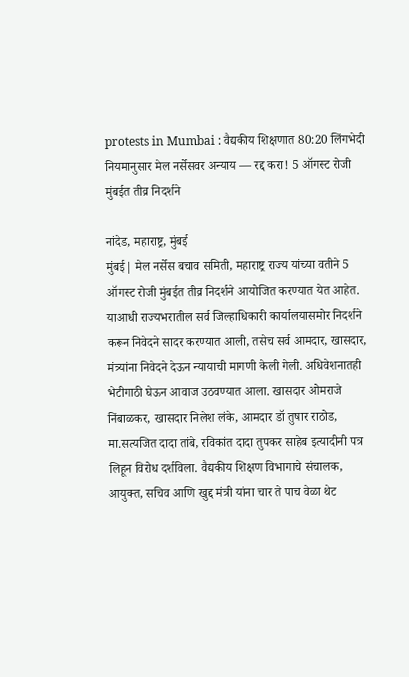protests in Mumbai : वैद्यकीय शिक्षणात 80:20 लिंगभेदी नियमानुसार मेल नर्सेसवर अन्याय — रद्द करा! 5 ऑगस्ट रोजी मुंबईत तीव्र निदर्शने

नांदेड, महाराष्ट्र, मुंबई
मुंबई| मेल नर्सेस बचाव समिती, महाराष्ट्र राज्य यांच्या वतीने 5 ऑगस्ट रोजी मुंबईत तीव्र निदर्शने आयोजित करण्यात येत आहेत. याआधी राज्यभरातील सर्व जिल्हाधिकारी कार्यालयासमोर निदर्शने करून निवेदने सादर करण्यात आली, तसेच सर्व आमदार, खासदार, मंत्र्यांना निवेदने देऊन न्यायाची मागणी केली गेली. अधिवेशनातही भेटीगाठी घेऊन आवाज उठवण्यात आला. खासदार ओमराजे निंबाळकर, खासदार निलेश लंके, आमदार डॉ तुषार राठोड, मा.सत्यजित दादा तांबे, रविकांत दादा तुपकर साहेब इत्यादीनी पत्र लिहून विरोध दर्शविला. वैद्यकीय शिक्षण विभागाचे संचालक, आयुक्त, सचिव आणि खुद्द मंत्री यांना चार ते पाच वेळा थेट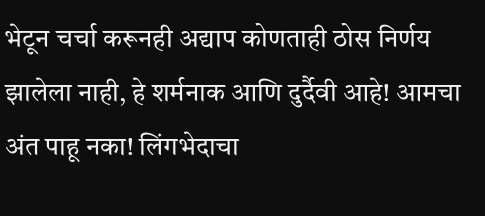भेटून चर्चा करूनही अद्याप कोणताही ठोस निर्णय झालेला नाही, हे शर्मनाक आणि दुर्दैवी आहे! आमचा अंत पाहू नका! लिंगभेदाचा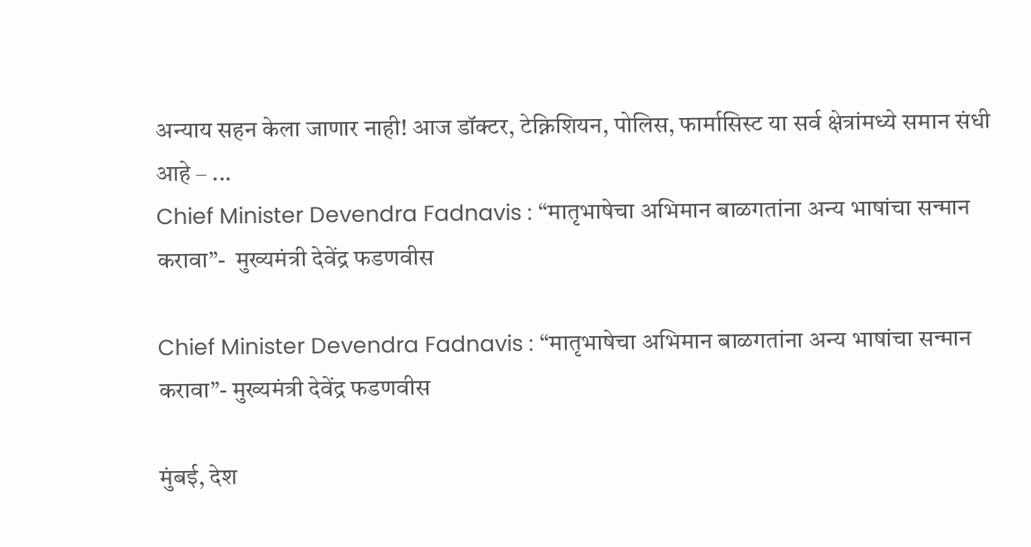अन्याय सहन केला जाणार नाही! आज डॉक्टर, टेक्निशियन, पोलिस, फार्मासिस्ट या सर्व क्षेत्रांमध्ये समान संधी आहे – ...
Chief Minister Devendra Fadnavis : “मातृभाषेचा अभिमान बाळगतांना अन्य भाषांचा सन्मान करावा”-  मुख्यमंत्री देवेंद्र फडणवीस

Chief Minister Devendra Fadnavis : “मातृभाषेचा अभिमान बाळगतांना अन्य भाषांचा सन्मान करावा”- मुख्यमंत्री देवेंद्र फडणवीस

मुंबई, देश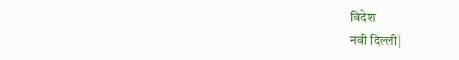विदेश
नवी दिल्ली|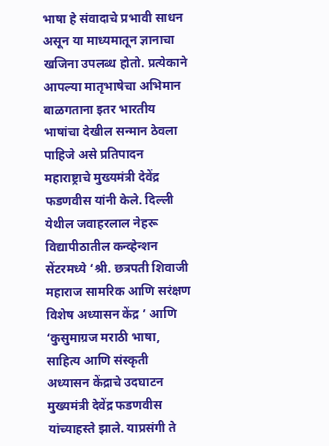भाषा हे संवादाचे प्रभावी साधन असून या माध्यमातून ज्ञानाचा खजिना उपलब्ध होतो. प्रत्येकाने आपल्या मातृभाषेचा अभिमान बाळगताना इतर भारतीय भाषांचा देखील सन्मान ठेवला पाहिजे असे प्रतिपादन महाराष्ट्राचे मुख्यमंत्री देवेंद्र फडणवीस यांनी केले. दिल्ली येथील जवाहरलाल नेहरू विद्यापीठातील कन्व्हेन्शन सेंटरमध्ये ‘श्री. छत्रपती शिवाजी महाराज सामरिक आणि सरंक्षण विशेष अध्यासन केंद्र ’ आणि ‘कुसुमाग्रज मराठी भाषा, साहित्य आणि संस्कृती अध्यासन केंद्राचे उदघाटन मुख्यमंत्री देवेंद्र फडणवीस यांच्याहस्ते झाले. याप्रसंगी ते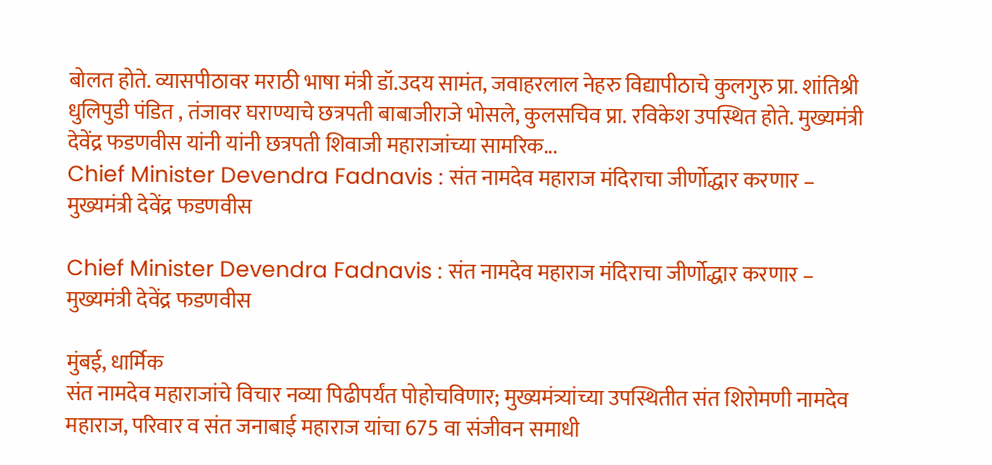बोलत होते. व्यासपीठावर मराठी भाषा मंत्री डॉ.उदय सामंत, जवाहरलाल नेहरु विद्यापीठाचे कुलगुरु प्रा. शांतिश्री धुलिपुडी पंडित , तंजावर घराण्याचे छत्रपती बाबाजीराजे भोसले, कुलसचिव प्रा. रविकेश उपस्थित होते. मुख्यमंत्री देवेंद्र फडणवीस यांनी यांनी छत्रपती शिवाजी महाराजांच्या सामरिक...
Chief Minister Devendra Fadnavis : संत नामदेव महाराज मंदिराचा जीर्णोद्धार करणार – मुख्यमंत्री देवेंद्र फडणवीस

Chief Minister Devendra Fadnavis : संत नामदेव महाराज मंदिराचा जीर्णोद्धार करणार – मुख्यमंत्री देवेंद्र फडणवीस

मुंबई, धार्मिक
संत नामदेव महाराजांचे विचार नव्या पिढीपर्यंत पोहोचविणार; मुख्यमंत्र्यांच्या उपस्थितीत संत शिरोमणी नामदेव महाराज, परिवार व संत जनाबाई महाराज यांचा 675 वा संजीवन समाधी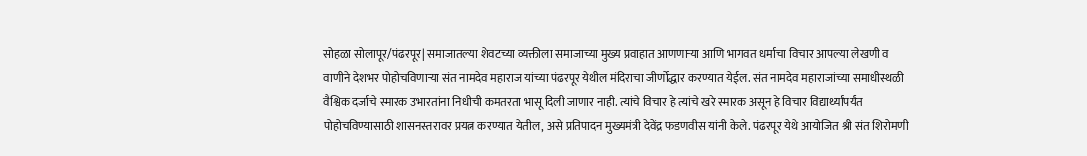सोहळा सोलापूर/पंढरपूर| समाजातल्या शेवटच्या व्यक्तीला समाजाच्या मुख्य प्रवाहात आणणाऱ्या आणि भागवत धर्माचा विचार आपल्या लेखणी व वाणीने देशभर पोहोचविणाऱ्या संत नामदेव महाराज यांच्या पंढरपूर येथील मंदिराचा जीर्णोद्धार करण्यात येईल. संत नामदेव महाराजांच्या समाधीस्थळी वैश्विक दर्जाचे स्मारक उभारतांना निधीची कमतरता भासू दिली जाणार नाही. त्यांचे विचार हे त्यांचे खरे स्मारक असून हे विचार विद्यार्थ्यांपर्यंत पोहोचविण्यासाठी शासनस्तरावर प्रयत्न करण्यात येतील, असे प्रतिपादन मुख्यमंत्री देवेंद्र फडणवीस यांनी केले. पंढरपूर येथे आयोजित श्री संत शिरोमणी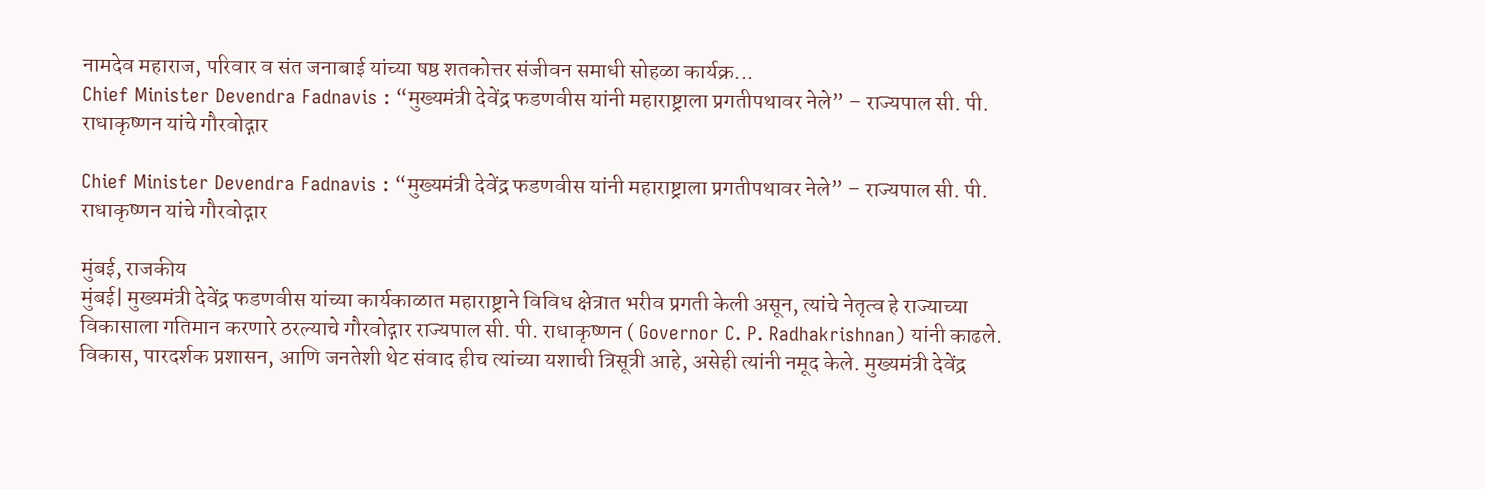नामदेव महाराज, परिवार व संत जनाबाई यांच्या षष्ठ शतकोत्तर संजीवन समाधी सोहळा कार्यक्र...
Chief Minister Devendra Fadnavis : “मुख्यमंत्री देवेंद्र फडणवीस यांनी महाराष्ट्राला प्रगतीपथावर नेले” – राज्यपाल सी. पी. राधाकृष्णन यांचे गौरवोद्गार

Chief Minister Devendra Fadnavis : “मुख्यमंत्री देवेंद्र फडणवीस यांनी महाराष्ट्राला प्रगतीपथावर नेले” – राज्यपाल सी. पी. राधाकृष्णन यांचे गौरवोद्गार

मुंबई, राजकीय
मुंबई| मुख्यमंत्री देवेंद्र फडणवीस यांच्या कार्यकाळात महाराष्ट्राने विविध क्षेत्रात भरीव प्रगती केली असून, त्यांचे नेतृत्व हे राज्याच्या विकासाला गतिमान करणारे ठरल्याचे गौरवोद्गार राज्यपाल सी. पी. राधाकृष्णन ( Governor C. P. Radhakrishnan) यांनी काढले. विकास, पारदर्शक प्रशासन, आणि जनतेशी थेट संवाद हीच त्यांच्या यशाची त्रिसूत्री आहे, असेही त्यांनी नमूद केले. मुख्यमंत्री देवेंद्र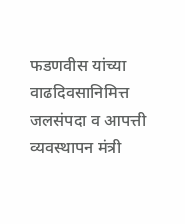फडणवीस यांच्या वाढदिवसानिमित्त जलसंपदा व आपत्ती व्यवस्थापन मंत्री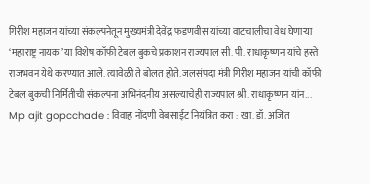गिरीश महाजन यांच्या संकल्पनेतून मुख्यमंत्री देवेंद्र फडणवीस यांच्या वाटचालीचा वेध घेणाऱ्या ‘महाराष्ट्र नायक’ या विशेष कॉफी टेबल बुकचे प्रकाशन राज्यपाल सी. पी. राधाकृष्णन यांचे हस्ते राजभवन येथे करण्यात आले. त्यावेळी ते बोलत होते. जलसंपदा मंत्री गिरीश महाजन यांची कॉफी टेबल बुकची निर्मितीची संकल्पना अभिनंदनीय असल्याचेही राज्यपाल श्री. राधाकृष्णन यांन...
Mp ajit gopcchade : विवाह नोंदणी वेबसाईट नियंत्रित करा : खा. डॉ. अजित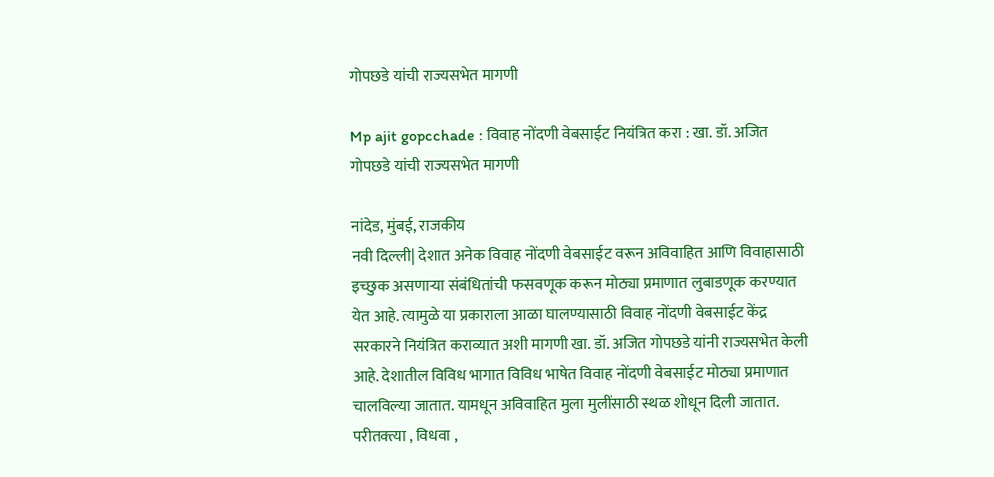गोपछडे यांची राज्यसभेत मागणी

Mp ajit gopcchade : विवाह नोंदणी वेबसाईट नियंत्रित करा : खा. डॉ. अजित गोपछडे यांची राज्यसभेत मागणी

नांदेड, मुंबई, राजकीय
नवी दिल्ली| देशात अनेक विवाह नोंदणी वेबसाईट वरून अविवाहित आणि विवाहासाठी इच्छुक असणाऱ्या संबंधितांची फसवणूक करून मोठ्या प्रमाणात लुबाडणूक करण्यात येत आहे. त्यामुळे या प्रकाराला आळा घालण्यासाठी विवाह नोंदणी वेबसाईट केंद्र सरकारने नियंत्रित कराव्यात अशी मागणी खा. डॉ. अजित गोपछडे यांनी राज्यसभेत केली आहे. देशातील विविध भागात विविध भाषेत विवाह नोंदणी वेबसाईट मोठ्या प्रमाणात चालविल्या जातात. यामधून अविवाहित मुला मुलींसाठी स्थळ शोधून दिली जातात. परीतक्त्या , विधवा ,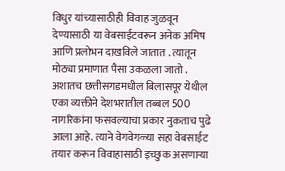विधुर यांच्यासाठीही विवाह जुळवून देण्यासाठी या वेबसाईटवरून अनेक अमिष आणि प्रलोभन दाखविले जातात . त्यातून मोठ्या प्रमाणात पैसा उकळला जातो . अशातच छत्तीसगडमधील बिलासपूर येथील एका व्यक्तीने देशभरातील तब्बल 500 नागरिकांना फसवल्याचा प्रकार नुकताच पुढे आला आहे. त्याने वेगवेगळ्या सहा वेबसाईट तयार करून विवाहासाठी इच्छुक असणाऱ्या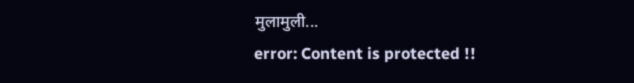मुलामुली...
error: Content is protected !!